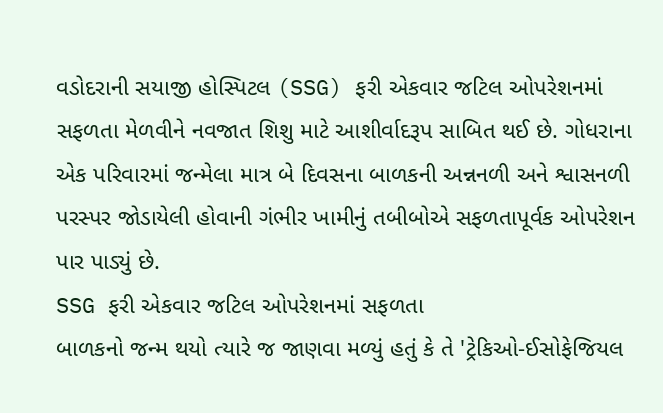વડોદરાની સયાજી હોસ્પિટલ (SSG) ફરી એકવાર જટિલ ઓપરેશનમાં સફળતા મેળવીને નવજાત શિશુ માટે આશીર્વાદરૂપ સાબિત થઈ છે. ગોધરાના એક પરિવારમાં જન્મેલા માત્ર બે દિવસના બાળકની અન્નનળી અને શ્વાસનળી પરસ્પર જોડાયેલી હોવાની ગંભીર ખામીનું તબીબોએ સફળતાપૂર્વક ઓપરેશન પાર પાડ્યું છે.
SSG ફરી એકવાર જટિલ ઓપરેશનમાં સફળતા
બાળકનો જન્મ થયો ત્યારે જ જાણવા મળ્યું હતું કે તે 'ટ્રેકિઓ-ઈસોફેજિયલ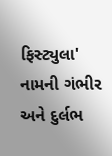ફિસ્ટ્યુલા' નામની ગંભીર અને દુર્લભ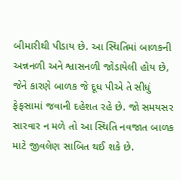બીમારીથી પીડાય છે. આ સ્થિતિમાં બાળકની અન્નનળી અને શ્વાસનળી જોડાયેલી હોય છે, જેને કારણે બાળક જે દૂધ પીએ તે સીધું ફેફસામાં જવાની દહેશત રહે છે. જો સમયસર સારવાર ન મળે તો આ સ્થિતિ નવજાત બાળક માટે જીવલેણ સાબિત થઈ શકે છે.